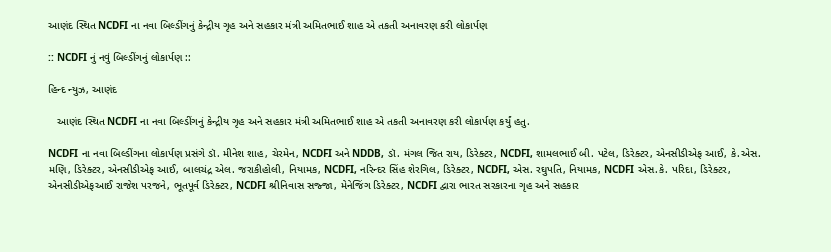આણંદ સ્થિત NCDFI ના નવા બિલ્ડીંગનું કેન્દ્રીય ગૃહ અને સહકાર મંત્રી અમિતભાઈ શાહ એ તકતી અનાવરણ કરી લોકાર્પણ

:: NCDFI નું નવું બિલ્ડીંગનું લોકાર્પણ ::

હિન્દ ન્યુઝ, આણંદ

   આણંદ સ્થિત NCDFI ના નવા બિલ્ડીંગનું કેન્દ્રીય ગૃહ અને સહકાર મંત્રી અમિતભાઈ શાહ એ તકતી અનાવરણ કરી લોકાર્પણ કર્યું હતુ.

NCDFI ના નવા બિલ્ડીંગના લોકાર્પણ પ્રસંગે ડૉ. મીનેશ શાહ, ચેરમેન, NCDFI અને NDDB, ડૉ. મંગલ જિત રાય, ડિરેક્ટર, NCDFI, શામલભાઈ બી. પટેલ, ડિરેક્ટર, એનસીડીએફ આઈ, કે.એસ. મણિ, ડિરેક્ટર, એનસીડીએફ આઈ, બાલચંદ્ર એલ. જરાકીહોલી, નિયામક, NCDFI, નરિન્દર સિંહ શેરગિલ, ડિરેક્ટર, NCDFI, એસ. રઘુપતિ, નિયામક, NCDFI એસ.કે. પરિદા, ડિરેક્ટર, એનસીડીએફઆઈ રાજેશ પરજને, ભૂતપૂર્વ ડિરેક્ટર, NCDFI શ્રીનિવાસ સજ્જા, મેનેજિંગ ડિરેક્ટર, NCDFI દ્વારા ભારત સરકારના ગૃહ અને સહકાર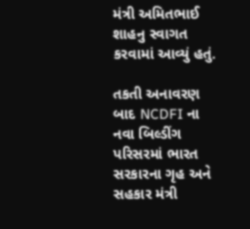મંત્રી અમિતભાઈ શાહનુ સ્વાગત કરવામાં આવ્યું હતું.

તકતી અનાવરણ બાદ NCDFI ના નવા બિલ્ડીંગ પરિસરમાં ભારત સરકારના ગૃહ અને સહકાર મંત્રી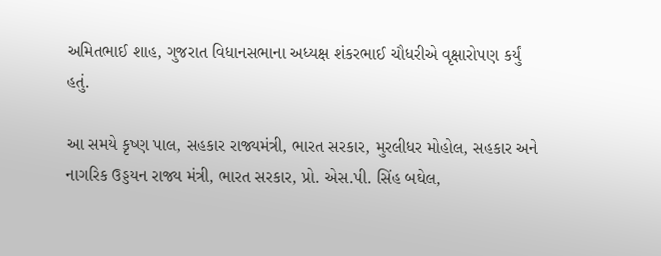અમિતભાઈ શાહ, ગુજરાત વિધાનસભાના અધ્યક્ષ શંકરભાઈ ચૌધરીએ વૃક્ષારોપણ કર્યું હતું.

આ સમયે કૃષ્ણ પાલ, સહકાર રાજ્યમંત્રી, ભારત સરકાર, મુરલીધર મોહોલ, સહકાર અને નાગરિક ઉડ્ડયન રાજ્ય મંત્રી, ભારત સરકાર, પ્રો. એસ.પી. સિંહ બઘેલ,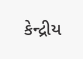કેન્દ્રીય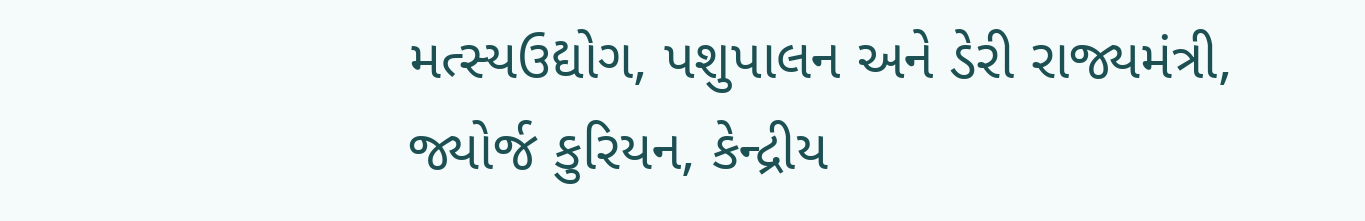મત્સ્યઉદ્યોગ, પશુપાલન અને ડેરી રાજ્યમંત્રી, જ્યોર્જ કુરિયન, કેન્દ્રીય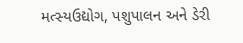મત્સ્યઉદ્યોગ, પશુપાલન અને ડેરી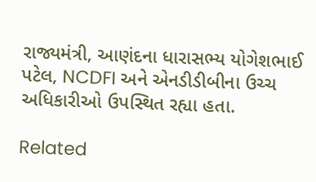રાજ્યમંત્રી, આણંદના ધારાસભ્ય યોગેશભાઈ પટેલ, NCDFI અને એનડીડીબીના ઉચ્ચ અધિકારીઓ ઉપસ્થિત રહ્યા હતા.

Related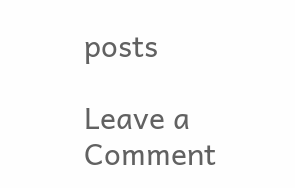posts

Leave a Comment